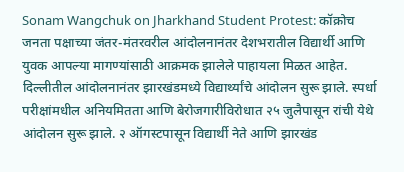Sonam Wangchuk on Jharkhand Student Protest: कॉक्रोच जनता पक्षाच्या जंतर-मंतरवरील आंदोलनानंतर देशभरातील विद्यार्थी आणि युवक आपल्या मागण्यांसाठी आक्रमक झालेले पाहायला मिळत आहेत. दिल्लीतील आंदोलनानंतर झारखंडमध्ये विद्यार्थ्यांचे आंदोलन सुरू झाले. स्पर्धा परीक्षांमधील अनियमितता आणि बेरोजगारीविरोधात २५ जुलैपासून रांची येथे आंदोलन सुरू झाले. २ ऑगस्टपासून विद्यार्थी नेते आणि झारखंड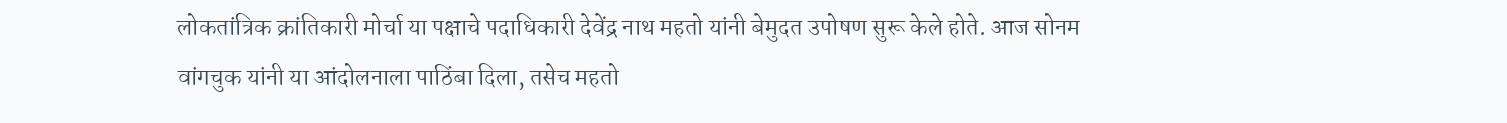लोकतांत्रिक क्रांतिकारी मोर्चा या पक्षाचे पदाधिकारी देवेंद्र नाथ महतो यांनी बेमुदत उपोषण सुरू केले होते. आज सोनम वांगचुक यांनी या आंदोलनाला पाठिंबा दिला, तसेच महतो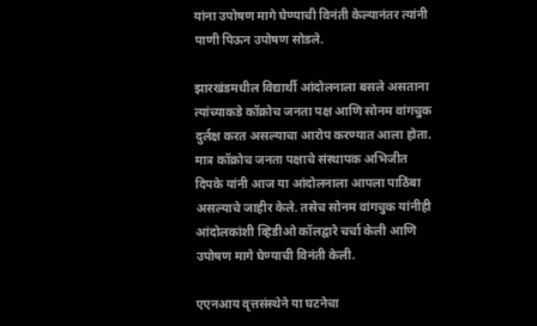यांना उपोषण मागे घेण्याची विनंती केल्यानंतर त्यांनी पाणी पिऊन उपोषण सोडले.

झारखंडमधील विद्यार्थी आंदोलनाला बसले असताना त्यांच्याकडे कॉक्रोच जनता पक्ष आणि सोनम वांगचुक दुर्लक्ष करत असल्याचा आरोप करण्यात आला होता. मात्र कॉक्रोच जनता पक्षाचे संस्थापक अभिजीत दिपके यांनी आज या आंदोलनाला आपला पाठिंबा असल्याचे जाहीर केले. तसेच सोनम वांगचुक यांनीही आंदोलकांशी व्हिडीओ कॉलद्वारे चर्चा केली आणि उपोषण मागे घेण्याची विनंती केली.

एएनआय वृत्तसंस्थेने या घटनेचा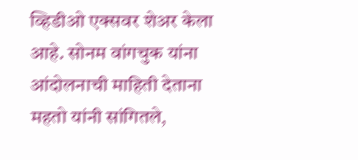व्हिडीओ एक्सवर शेअर केला आहे. सोनम वांगचुक यांना आंदोलनाची माहिती देताना महतो यांनी सांगितले,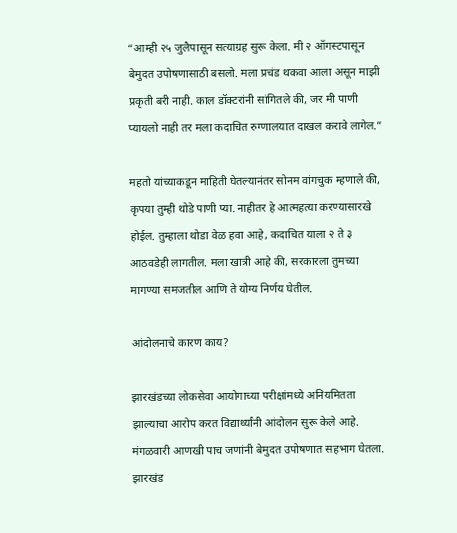“आम्ही २५ जुलैपासून सत्याग्रह सुरू केला. मी २ ऑगस्टपासून बेमुदत उपोषणासाठी बसलो. मला प्रचंड थकवा आला असून माझी प्रकृती बरी नाही. काल डॉक्टरांनी सांगितले की, जर मी पाणी प्यायलो नाही तर मला कदाचित रुग्णालयात दाखल करावे लागेल.”

महतो यांच्याकडून माहिती घेतल्यानंतर सोनम वांगचुक म्हणाले की, कृपया तुम्ही थोडे पाणी प्या. नाहीतर हे आत्महत्या करण्यासारखे होईल. तुम्हाला थोडा वेळ हवा आहे, कदाचित याला २ ते ३ आठवडेही लागतील. मला खात्री आहे की, सरकारला तुमच्या मागण्या समजतील आणि ते योग्य निर्णय घेतील.

आंदोलनाचे कारण काय?

झारखंडच्या लोकसेवा आयोगाच्या परीक्षांमध्ये अनियमितता झाल्याचा आरोप करत विद्यार्थ्यांनी आंदोलन सुरू केले आहे. मंगळवारी आणखी पाच जणांनी बेमुदत उपोषणात सहभाग घेतला. झारखंड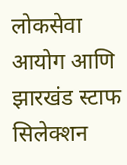लोकसेवा आयोग आणि झारखंड स्टाफ सिलेक्शन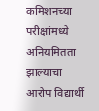कमिशनच्या परीक्षांमध्ये अनियमितता झाल्याचा आरोप विद्यार्थी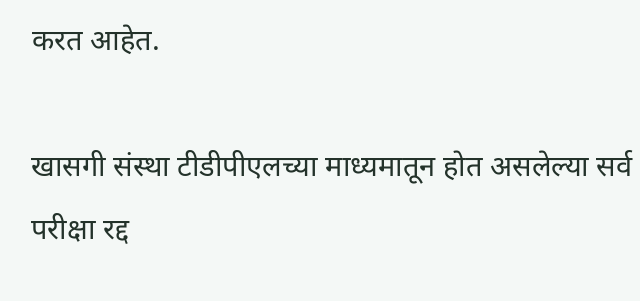करत आहेत.

खासगी संस्था टीडीपीएलच्या माध्यमातून होत असलेल्या सर्व परीक्षा रद्द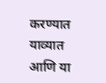करण्यात याव्यात आणि या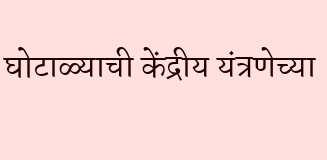घोटाळ्याची केंद्रीय यंत्रणेच्या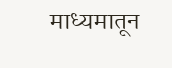माध्यमातून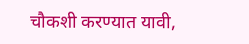चौकशी करण्यात यावी,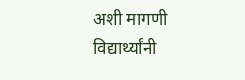अशी मागणी विद्यार्थ्यांनी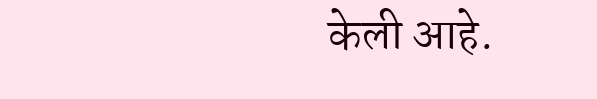केली आहे.